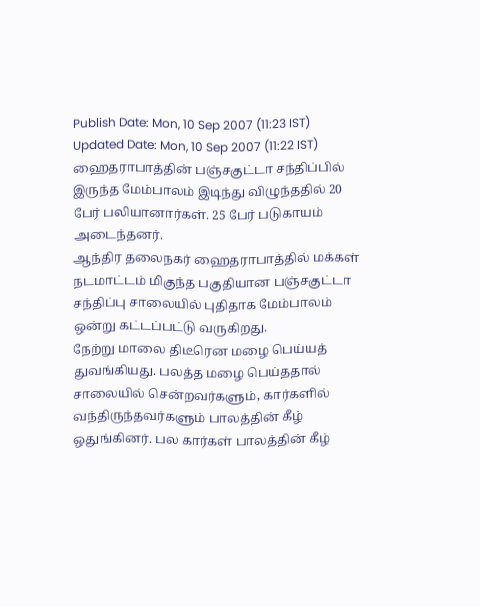Publish Date: Mon, 10 Sep 2007 (11:23 IST)
Updated Date: Mon, 10 Sep 2007 (11:22 IST)
ஹைதராபாத்தின் பஞ்சகுட்டா சந்திப்பில் இருந்த மேம்பாலம் இடிந்து விழுந்ததில் 20 பேர் பலியானார்கள். 25 பேர் படுகாயம் அடைந்தனர்.
ஆந்திர தலைநகர் ஹைதராபாத்தில் மக்கள் நடமாட்டம் மிகுந்த பகுதியான பஞ்சகுட்டா சந்திப்பு சாலையில் புதிதாக மேம்பாலம் ஒன்று கட்டப்பட்டு வருகிறது.
நேற்று மாலை திடீரென மழை பெய்யத் துவங்கியது. பலத்த மழை பெய்ததால் சாலையில் சென்றவர்களும், கார்களில் வந்திருந்தவர்களும் பாலத்தின் கீழ் ஒதுங்கினர். பல கார்கள் பாலத்தின் கீழ்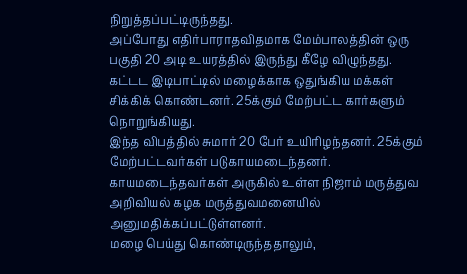நிறுத்தப்பட்டிருந்தது.
அப்போது எதிர்பாராதவிதமாக மேம்பாலத்தின் ஒரு பகுதி 20 அடி உயரத்தில் இருந்து கீழே விழுந்தது. கட்டட இடிபாட்டில் மழைக்காக ஒதுங்கிய மக்கள் சிக்கிக் கொண்டனர். 25க்கும் மேற்பட்ட கார்களும் நொறுங்கியது.
இந்த விபத்தில் சுமார் 20 பேர் உயிரிழந்தனர். 25க்கும் மேற்பட்டவர்கள் படுகாயமடைந்தனர். காயமடைந்தவர்கள் அருகில் உள்ள நிஜாம் மருத்துவ அறிவியல் கழக மருத்துவமனையில் அனுமதிக்கப்பட்டுள்ளனர்.
மழை பெய்து கொண்டிருந்ததாலும்,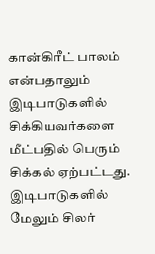கான்கிரீட் பாலம் என்பதாலும் இடிபாடுகளில் சிக்கியவர்களை மீட்பதில் பெரும் சிக்கல் ஏற்பட்டது. இடிபாடுகளில் மேலும் சிலர்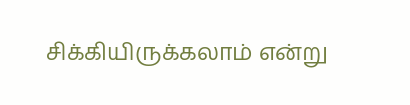சிக்கியிருக்கலாம் என்று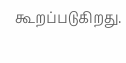கூறப்படுகிறது.